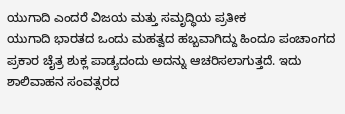ಯುಗಾದಿ ಎಂದರೆ ವಿಜಯ ಮತ್ತು ಸಮೃದ್ಧಿಯ ಪ್ರತೀಕ
ಯುಗಾದಿ ಭಾರತದ ಒಂದು ಮಹತ್ವದ ಹಬ್ಬವಾಗಿದ್ದು ಹಿಂದೂ ಪಂಚಾಂಗದ ಪ್ರಕಾರ ಚೈತ್ರ ಶುಕ್ಲ ಪಾಡ್ಯದಂದು ಅದನ್ನು ಆಚರಿಸಲಾಗುತ್ತದೆ. ಇದು ಶಾಲಿವಾಹನ ಸಂವತ್ಸರದ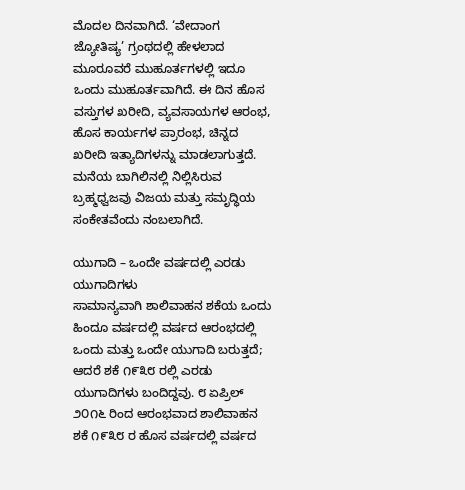ಮೊದಲ ದಿನವಾಗಿದೆ. ‘ವೇದಾಂಗ ಜ್ಯೋತಿಷ್ಯ’ ಗ್ರಂಥದಲ್ಲಿ ಹೇಳಲಾದ ಮೂರೂವರೆ ಮುಹೂರ್ತಗಳಲ್ಲಿ ಇದೂ ಒಂದು ಮುಹೂರ್ತವಾಗಿದೆ. ಈ ದಿನ ಹೊಸ ವಸ್ತುಗಳ ಖರೀದಿ, ವ್ಯವಸಾಯಗಳ ಆರಂಭ, ಹೊಸ ಕಾರ್ಯಗಳ ಪ್ರಾರಂಭ, ಚಿನ್ನದ ಖರೀದಿ ಇತ್ಯಾದಿಗಳನ್ನು ಮಾಡಲಾಗುತ್ತದೆ. ಮನೆಯ ಬಾಗಿಲಿನಲ್ಲಿ ನಿಲ್ಲಿಸಿರುವ ಬ್ರಹ್ಮಧ್ವಜವು ವಿಜಯ ಮತ್ತು ಸಮೃದ್ಧಿಯ ಸಂಕೇತವೆಂದು ನಂಬಲಾಗಿದೆ.

ಯುಗಾದಿ – ಒಂದೇ ವರ್ಷದಲ್ಲಿ ಎರಡು ಯುಗಾದಿಗಳು
ಸಾಮಾನ್ಯವಾಗಿ ಶಾಲಿವಾಹನ ಶಕೆಯ ಒಂದು ಹಿಂದೂ ವರ್ಷದಲ್ಲಿ ವರ್ಷದ ಆರಂಭದಲ್ಲಿ ಒಂದು ಮತ್ತು ಒಂದೇ ಯುಗಾದಿ ಬರುತ್ತದೆ; ಆದರೆ ಶಕೆ ೧೯೩೮ ರಲ್ಲಿ ಎರಡು ಯುಗಾದಿಗಳು ಬಂದಿದ್ದವು. ೮ ಏಪ್ರಿಲ್ ೨೦೧೬ ರಿಂದ ಆರಂಭವಾದ ಶಾಲಿವಾಹನ ಶಕೆ ೧೯೩೮ ರ ಹೊಸ ವರ್ಷದಲ್ಲಿ ವರ್ಷದ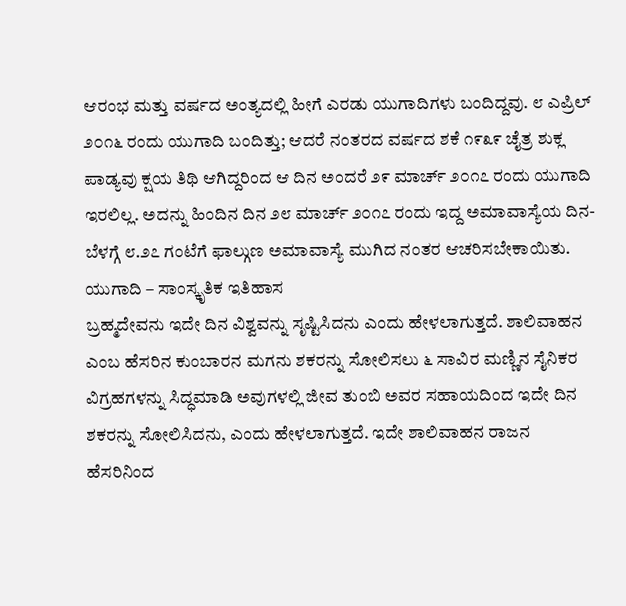ಆರಂಭ ಮತ್ತು ವರ್ಷದ ಅಂತ್ಯದಲ್ಲಿ ಹೀಗೆ ಎರಡು ಯುಗಾದಿಗಳು ಬಂದಿದ್ದವು. ೮ ಎಪ್ರಿಲ್ ೨೦೧೬ ರಂದು ಯುಗಾದಿ ಬಂದಿತ್ತು; ಆದರೆ ನಂತರದ ವರ್ಷದ ಶಕೆ ೧೯೩೯ ಚೈತ್ರ ಶುಕ್ಲ ಪಾಡ್ಯವು ಕ್ಷಯ ತಿಥಿ ಆಗಿದ್ದರಿಂದ ಆ ದಿನ ಅಂದರೆ ೨೯ ಮಾರ್ಚ್ ೨೦೧೭ ರಂದು ಯುಗಾದಿ ಇರಲಿಲ್ಲ. ಅದನ್ನು ಹಿಂದಿನ ದಿನ ೨೮ ಮಾರ್ಚ್ ೨೦೧೭ ರಂದು ಇದ್ದ ಅಮಾವಾಸ್ಯೆಯ ದಿನ-ಬೆಳಗ್ಗೆ ೮.೨೭ ಗಂಟೆಗೆ ಫಾಲ್ಗುಣ ಅಮಾವಾಸ್ಯೆ ಮುಗಿದ ನಂತರ ಆಚರಿಸಬೇಕಾಯಿತು.
ಯುಗಾದಿ – ಸಾಂಸ್ಕೃತಿಕ ಇತಿಹಾಸ
ಬ್ರಹ್ಮದೇವನು ಇದೇ ದಿನ ವಿಶ್ವವನ್ನು ಸೃಷ್ಟಿಸಿದನು ಎಂದು ಹೇಳಲಾಗುತ್ತದೆ. ಶಾಲಿವಾಹನ ಎಂಬ ಹೆಸರಿನ ಕುಂಬಾರನ ಮಗನು ಶಕರನ್ನು ಸೋಲಿಸಲು ೬ ಸಾವಿರ ಮಣ್ಣಿನ ಸೈನಿಕರ ವಿಗ್ರಹಗಳನ್ನು ಸಿದ್ಧಮಾಡಿ ಅವುಗಳಲ್ಲಿ ಜೀವ ತುಂಬಿ ಅವರ ಸಹಾಯದಿಂದ ಇದೇ ದಿನ ಶಕರನ್ನು ಸೋಲಿಸಿದನು, ಎಂದು ಹೇಳಲಾಗುತ್ತದೆ. ಇದೇ ಶಾಲಿವಾಹನ ರಾಜನ ಹೆಸರಿನಿಂದ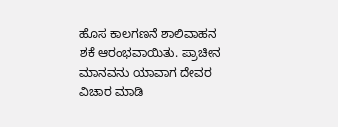ಹೊಸ ಕಾಲಗಣನೆ ಶಾಲಿವಾಹನ ಶಕೆ ಆರಂಭವಾಯಿತು. ಪ್ರಾಚೀನ ಮಾನವನು ಯಾವಾಗ ದೇವರ ವಿಚಾರ ಮಾಡಿ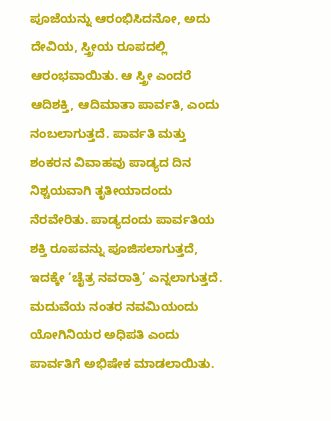ಪೂಜೆಯನ್ನು ಆರಂಭಿಸಿದನೋ, ಅದು ದೇವಿಯ, ಸ್ತ್ರೀಯ ರೂಪದಲ್ಲಿ ಆರಂಭವಾಯಿತು. ಆ ಸ್ತ್ರೀ ಎಂದರೆ ಆದಿಶಕ್ತಿ, ಆದಿಮಾತಾ ಪಾರ್ವತಿ, ಎಂದು ನಂಬಲಾಗುತ್ತದೆ. ಪಾರ್ವತಿ ಮತ್ತು ಶಂಕರನ ವಿವಾಹವು ಪಾಡ್ಯದ ದಿನ ನಿಶ್ಚಯವಾಗಿ ತೃತೀಯಾದಂದು ನೆರವೇರಿತು. ಪಾಡ್ಯದಂದು ಪಾರ್ವತಿಯ ಶಕ್ತಿ ರೂಪವನ್ನು ಪೂಜಿಸಲಾಗುತ್ತದೆ, ಇದಕ್ಕೇ ‘ಚೈತ್ರ ನವರಾತ್ರಿ’ ಎನ್ನಲಾಗುತ್ತದೆ. ಮದುವೆಯ ನಂತರ ನವಮಿಯಂದು ಯೋಗಿನಿಯರ ಅಧಿಪತಿ ಎಂದು ಪಾರ್ವತಿಗೆ ಅಭಿಷೇಕ ಮಾಡಲಾಯಿತು.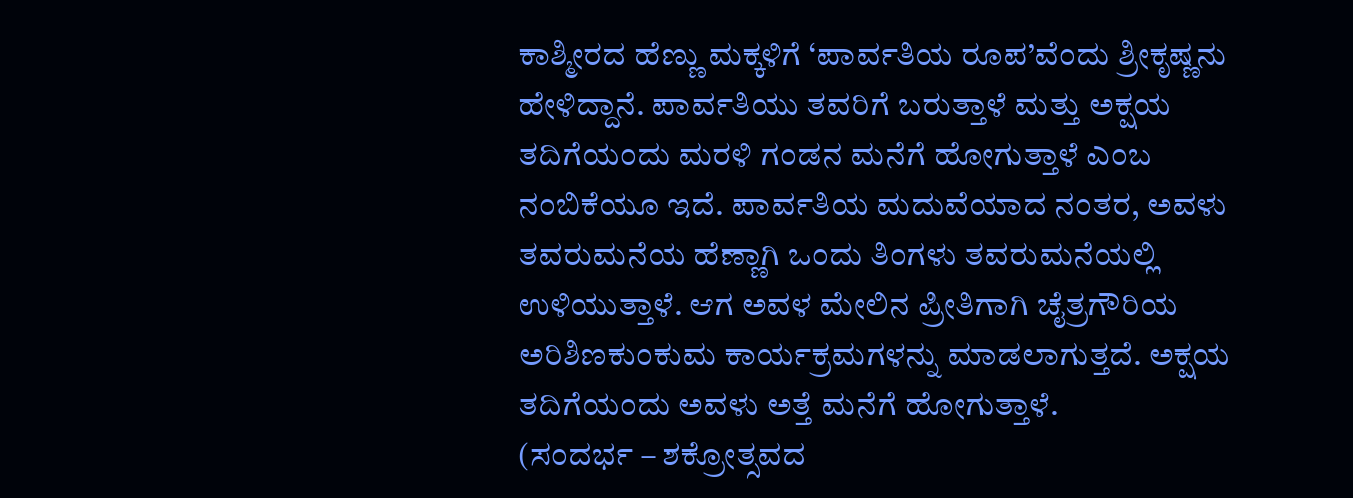ಕಾಶ್ಮೀರದ ಹೆಣ್ಣು ಮಕ್ಕಳಿಗೆ ‘ಪಾರ್ವತಿಯ ರೂಪ’ವೆಂದು ಶ್ರೀಕೃಷ್ಣನು ಹೇಳಿದ್ದಾನೆ. ಪಾರ್ವತಿಯು ತವರಿಗೆ ಬರುತ್ತಾಳೆ ಮತ್ತು ಅಕ್ಷಯ ತದಿಗೆಯಂದು ಮರಳಿ ಗಂಡನ ಮನೆಗೆ ಹೋಗುತ್ತಾಳೆ ಎಂಬ ನಂಬಿಕೆಯೂ ಇದೆ. ಪಾರ್ವತಿಯ ಮದುವೆಯಾದ ನಂತರ, ಅವಳು ತವರುಮನೆಯ ಹೆಣ್ಣಾಗಿ ಒಂದು ತಿಂಗಳು ತವರುಮನೆಯಲ್ಲಿ ಉಳಿಯುತ್ತಾಳೆ. ಆಗ ಅವಳ ಮೇಲಿನ ಪ್ರೀತಿಗಾಗಿ ಚೈತ್ರಗೌರಿಯ ಅರಿಶಿಣಕುಂಕುಮ ಕಾರ್ಯಕ್ರಮಗಳನ್ನು ಮಾಡಲಾಗುತ್ತದೆ. ಅಕ್ಷಯ ತದಿಗೆಯಂದು ಅವಳು ಅತ್ತೆ ಮನೆಗೆ ಹೋಗುತ್ತಾಳೆ.
(ಸಂದರ್ಭ – ಶಕ್ರೋತ್ಸವದ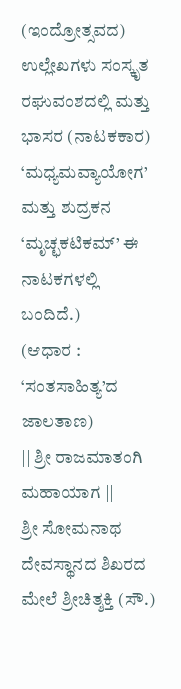(ಇಂದ್ರೋತ್ಸವದ) ಉಲ್ಲೇಖಗಳು ಸಂಸ್ಕೃತ ರಘುವಂಶದಲ್ಲಿ ಮತ್ತು ಭಾಸರ (ನಾಟಕಕಾರ) ‘ಮಧ್ಯಮವ್ಯಾಯೋಗ’ ಮತ್ತು ಶುದ್ರಕನ ‘ಮೃಚ್ಛಕಟಿಕಮ್’ ಈ ನಾಟಕಗಳಲ್ಲಿ ಬಂದಿದೆ.)
(ಆಧಾರ : ‘ಸಂತಸಾಹಿತ್ಯ’ದ ಜಾಲತಾಣ)
|| ಶ್ರೀ ರಾಜಮಾತಂಗಿ ಮಹಾಯಾಗ ||
ಶ್ರೀ ಸೋಮನಾಥ ದೇವಸ್ಥಾನದ ಶಿಖರದ ಮೇಲೆ ಶ್ರೀಚಿತ್ಶಕ್ತಿ (ಸೌ.)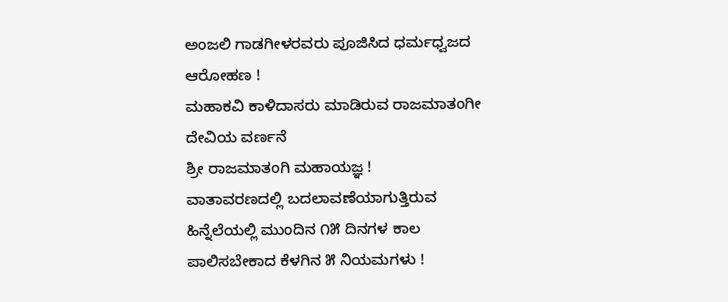ಅಂಜಲಿ ಗಾಡಗೀಳರವರು ಪೂಜಿಸಿದ ಧರ್ಮಧ್ವಜದ ಆರೋಹಣ !
ಮಹಾಕವಿ ಕಾಳಿದಾಸರು ಮಾಡಿರುವ ರಾಜಮಾತಂಗೀ ದೇವಿಯ ವರ್ಣನೆ
ಶ್ರೀ ರಾಜಮಾತಂಗಿ ಮಹಾಯಜ್ಞ !
ವಾತಾವರಣದಲ್ಲಿ ಬದಲಾವಣೆಯಾಗುತ್ತಿರುವ ಹಿನ್ನೆಲೆಯಲ್ಲಿ ಮುಂದಿನ ೧೫ ದಿನಗಳ ಕಾಲ ಪಾಲಿಸಬೇಕಾದ ಕೆಳಗಿನ ೫ ನಿಯಮಗಳು !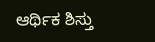ಆರ್ಥಿಕ ಶಿಸ್ತು